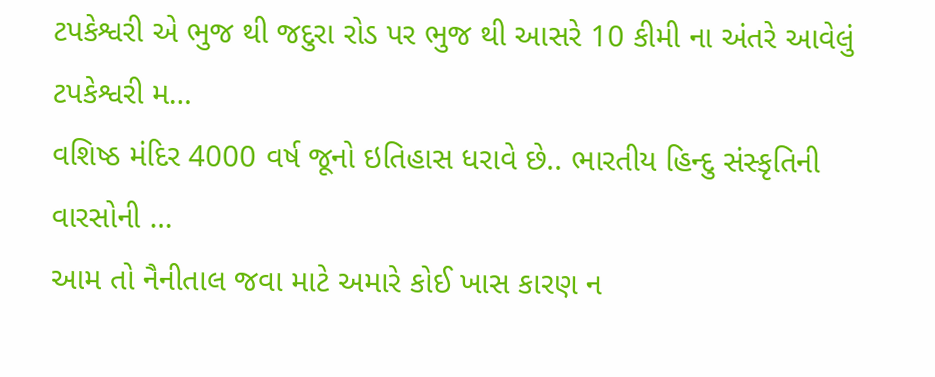ટપકેશ્વરી એ ભુજ થી જદુરા રોડ પર ભુજ થી આસરે 10 કીમી ના અંતરે આવેલું ટપકેશ્વરી મ…
વશિષ્ઠ મંદિર 4000 વર્ષ જૂનો ઇતિહાસ ધરાવે છે.. ભારતીય હિન્દુ સંસ્કૃતિની વારસોની …
આમ તો નૈનીતાલ જવા માટે અમારે કોઈ ખાસ કારણ ન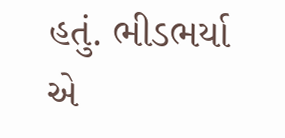હતું. ભીડભર્યા એ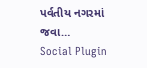પર્વતીય નગરમાં જવા…
Social Plugin